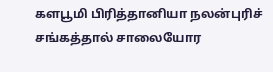களபூமி பிரித்தானியா நலன்புரிச் சங்கத்தால் சாலையோர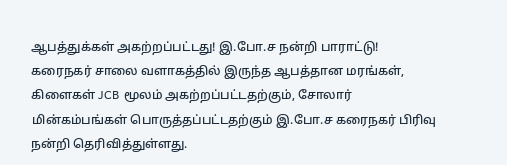ஆபத்துக்கள் அகற்றப்பட்டது! இ.போ.ச நன்றி பாராட்டு!
கரைநகர் சாலை வளாகத்தில் இருந்த ஆபத்தான மரங்கள், கிளைகள் JCB மூலம் அகற்றப்பட்டதற்கும், சோலார் மின்கம்பங்கள் பொருத்தப்பட்டதற்கும் இ.போ.ச கரைநகர் பிரிவு நன்றி தெரிவித்துள்ளது.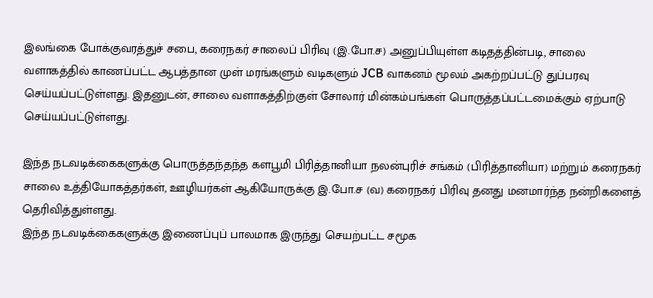இலங்கை போக்குவரத்துச் சபை, கரைநகர் சாலைப் பிரிவு (இ.போ.ச) அனுப்பியுள்ள கடிதத்தின்படி, சாலை வளாகத்தில் காணப்பட்ட ஆபத்தான முள் மரங்களும் வடிகளும் JCB வாகனம் மூலம் அகற்றப்பட்டு துப்பரவு செய்யப்பட்டுள்ளது. இதனுடன், சாலை வளாகத்திற்குள் சோலார் மின்கம்பங்கள் பொருத்தப்பட்டமைக்கும் ஏற்பாடு செய்யப்பட்டுள்ளது.

இந்த நடவடிக்கைகளுக்கு பொருத்தந்தந்த களபூமி பிரித்தானியா நலன்புரிச் சங்கம் (பிரித்தானியா) மற்றும் கரைநகர் சாலை உத்தியோகத்தர்கள், ஊழியர்கள் ஆகியோருக்கு இ.போ.ச (வ) கரைநகர் பிரிவு தனது மனமார்ந்த நன்றிகளைத் தெரிவித்துள்ளது.
இந்த நடவடிக்கைகளுக்கு இணைப்புப் பாலமாக இருந்து செயற்பட்ட சமூக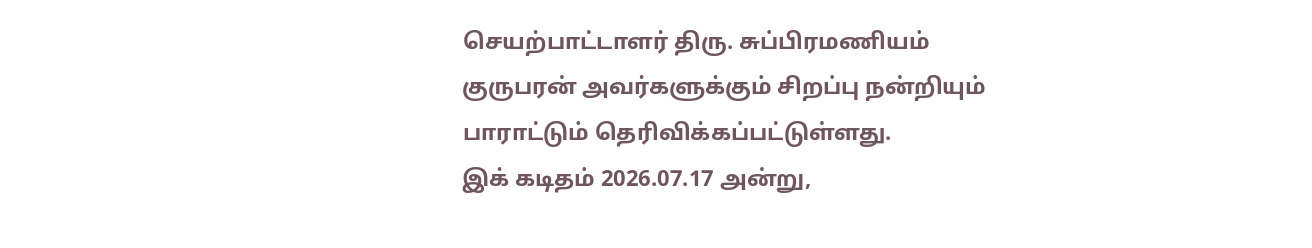செயற்பாட்டாளர் திரு. சுப்பிரமணியம் குருபரன் அவர்களுக்கும் சிறப்பு நன்றியும் பாராட்டும் தெரிவிக்கப்பட்டுள்ளது.
இக் கடிதம் 2026.07.17 அன்று,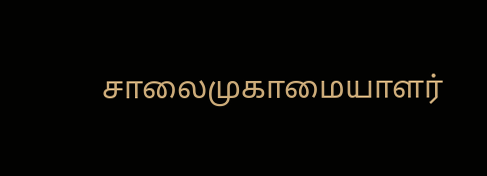சாலைமுகாமையாளர்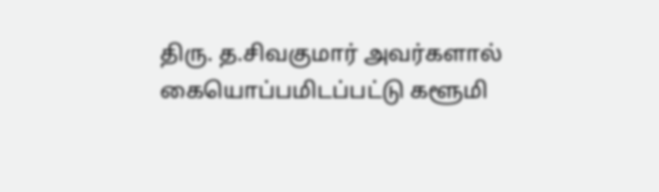திரு. த.சிவகுமார் அவர்களால் கையொப்பமிடப்பட்டு களூமி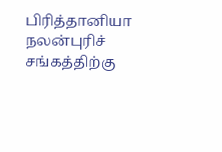பிரித்தானியா நலன்புரிச் சங்கத்திற்கு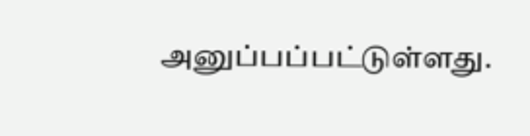அனுப்பப்பட்டுள்ளது.